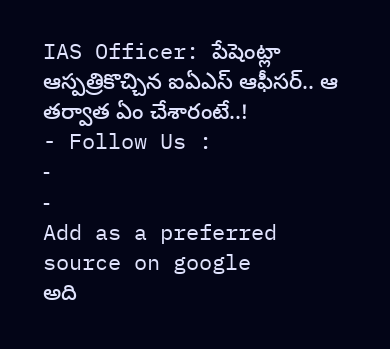IAS Officer: పేషెంట్లా ఆస్పత్రికొచ్చిన ఐఏఎస్ ఆఫీసర్.. ఆ తర్వాత ఏం చేశారంటే..!
- Follow Us :
-
-
Add as a preferred
source on google
అది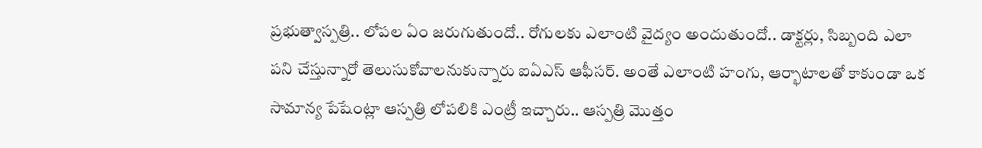ప్రభుత్వాస్పత్రి.. లోపల ఏం జరుగుతుందో.. రోగులకు ఎలాంటి వైద్యం అందుతుందో.. డాక్టర్లు, సిబ్బంది ఎలా పని చేస్తున్నారో తెలుసుకోవాలనుకున్నారు ఐఏఎస్ ఆఫీసర్. అంతే ఎలాంటి హంగు, ఆర్భాటాలతో కాకుండా ఒక సామాన్య పేషేంట్లా ఆస్పత్రి లోపలికి ఎంట్రీ ఇచ్చారు.. ఆస్పత్రి మొత్తం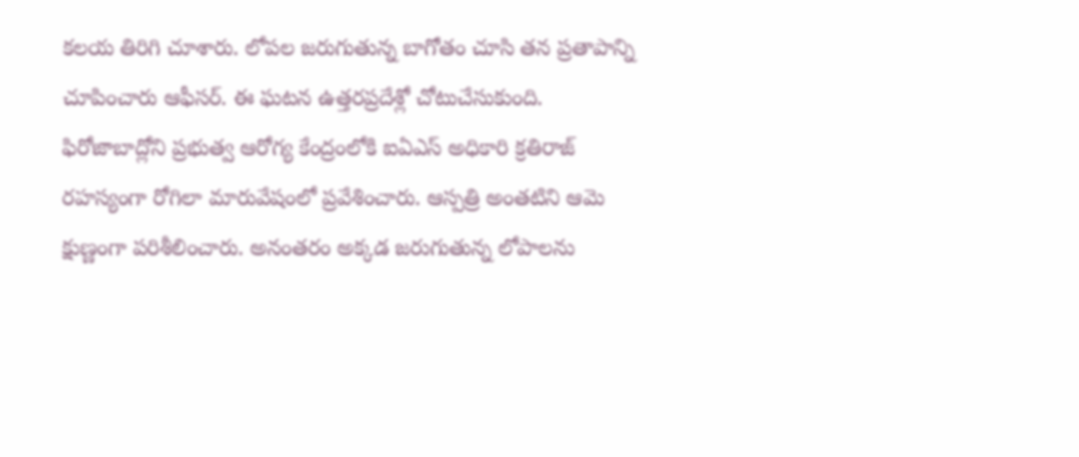కలయ తిరిగి చూశారు. లోపల జరుగుతున్న బాగోతం చూసి తన ప్రతాపాన్ని చూపించారు ఆఫీసర్. ఈ ఘటన ఉత్తరప్రదేశ్లో చోటుచేసుకుంది.
ఫిరోజాబాద్లోని ప్రభుత్వ ఆరోగ్య కేంద్రంలోకి ఐఏఎస్ అధికారి క్రతిరాజ్ రహస్యంగా రోగిలా మారువేషంలో ప్రవేశించారు. ఆస్పత్రి అంతటిని ఆమె క్షుణ్ణంగా పరిశీలించారు. అనంతరం అక్కడ జరుగుతున్న లోపాలను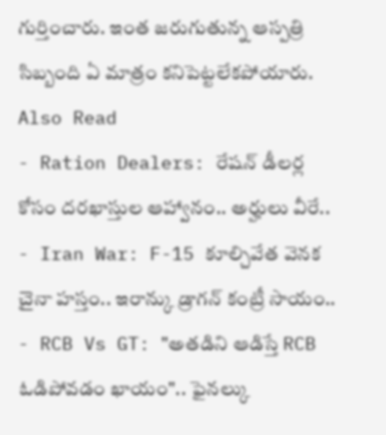గుర్తించారు. ఇంత జరుగుతున్న ఆస్పత్రి సిబ్బంది ఏ మాత్రం కనిపెట్టలేకపోయారు.
Also Read
- Ration Dealers: రేషన్ డీలర్ల కోసం దరఖాస్తుల ఆహ్వానం.. అర్హులు వీరే..
- Iran War: F-15 కూల్చివేత వెనక చైనా హస్తం.. ఇరాన్కు డ్రాగన్ కంట్రీ సాయం..
- RCB Vs GT: "అతడిని ఆడిస్తే RCB ఓడిపోవడం ఖాయం".. ఫైనల్కు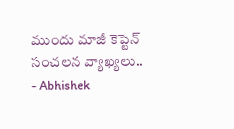ముందు మాజీ కెప్టెన్ సంచలన వ్యాఖ్యలు..
- Abhishek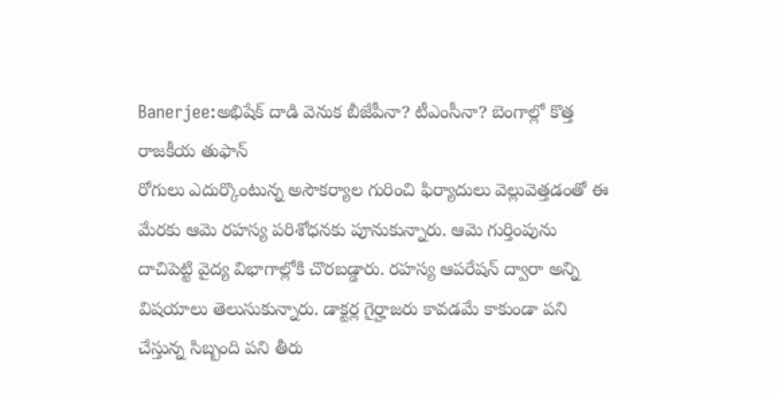Banerjee:అభిషేక్ దాడి వెనుక బీజేపీనా? టీఎంసీనా? బెంగాల్లో కొత్త రాజకీయ తుఫాన్
రోగులు ఎదుర్కొంటున్న అసౌకర్యాల గురించి ఫిర్యాదులు వెల్లువెత్తడంతో ఈ మేరకు ఆమె రహస్య పరిశోధనకు పూనుకున్నారు. ఆమె గుర్తింపును దాచిపెట్టి వైద్య విభాగాల్లోకి చొరబడ్డారు. రహస్య ఆపరేషన్ ద్వారా అన్ని విషయాలు తెలుసుకున్నారు. డాక్టర్ల గైర్హాజరు కావడమే కాకుండా పని చేస్తున్న సిబ్బంది పని తీరు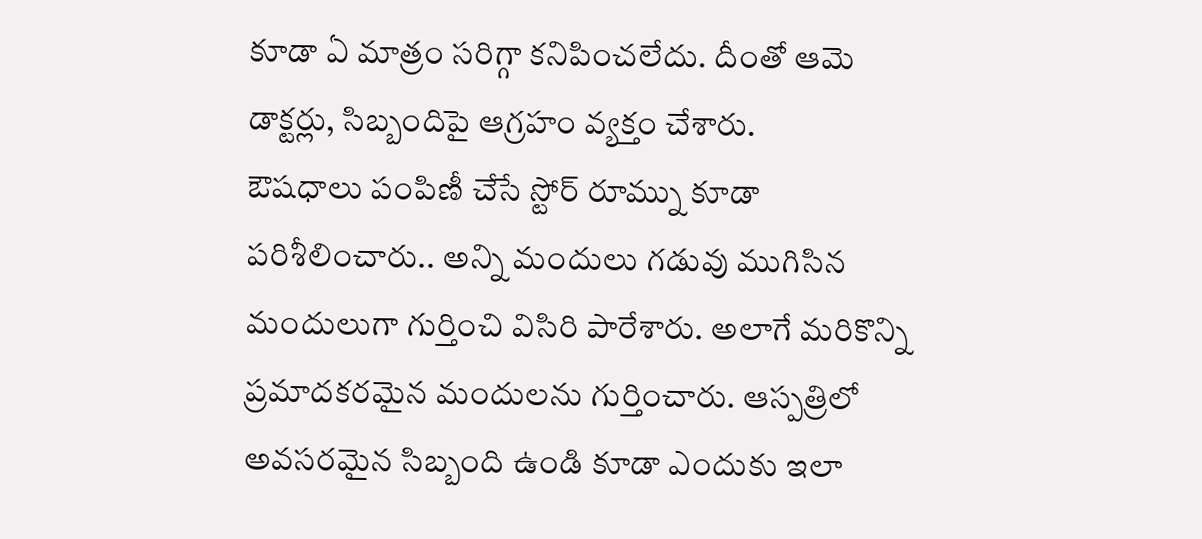కూడా ఏ మాత్రం సరిగ్గా కనిపించలేదు. దీంతో ఆమె డాక్టర్లు, సిబ్బందిపై ఆగ్రహం వ్యక్తం చేశారు.
ఔషధాలు పంపిణీ చేసే స్టోర్ రూమ్ను కూడా పరిశీలించారు.. అన్ని మందులు గడువు ముగిసిన మందులుగా గుర్తించి విసిరి పారేశారు. అలాగే మరికొన్ని ప్రమాదకరమైన మందులను గుర్తించారు. ఆస్పత్రిలో అవసరమైన సిబ్బంది ఉండి కూడా ఎందుకు ఇలా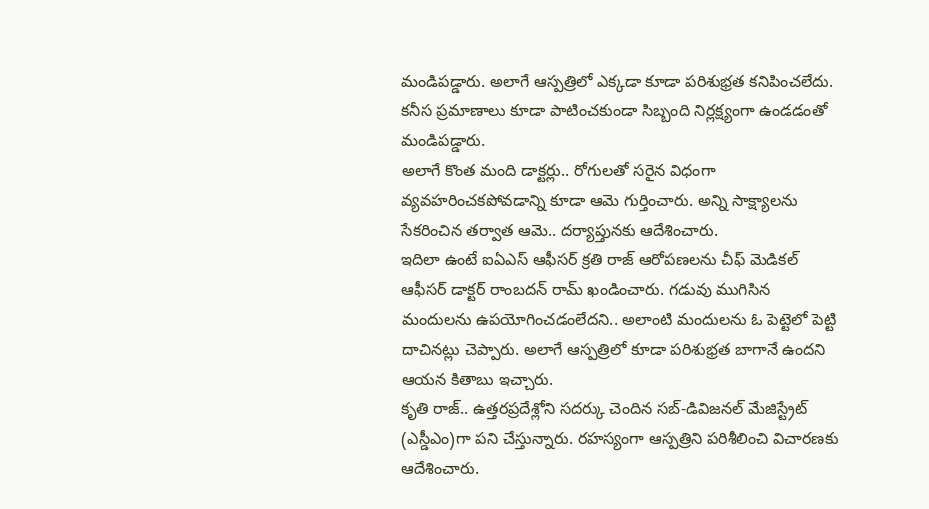మండిపడ్డారు. అలాగే ఆస్పత్రిలో ఎక్కడా కూడా పరిశుభ్రత కనిపించలేదు. కనీస ప్రమాణాలు కూడా పాటించకుండా సిబ్బంది నిర్లక్ష్యంగా ఉండడంతో మండిపడ్డారు.
అలాగే కొంత మంది డాక్టర్లు.. రోగులతో సరైన విధంగా వ్యవహరించకపోవడాన్ని కూడా ఆమె గుర్తించారు. అన్ని సాక్ష్యాలను సేకరించిన తర్వాత ఆమె.. దర్యాప్తునకు ఆదేశించారు.
ఇదిలా ఉంటే ఐఏఎస్ ఆఫీసర్ క్రతి రాజ్ ఆరోపణలను చీఫ్ మెడికల్ ఆఫీసర్ డాక్టర్ రాంబదన్ రామ్ ఖండించారు. గడువు ముగిసిన మందులను ఉపయోగించడంలేదని.. అలాంటి మందులను ఓ పెట్టెలో పెట్టి దాచినట్లు చెప్పారు. అలాగే ఆస్పత్రిలో కూడా పరిశుభ్రత బాగానే ఉందని ఆయన కితాబు ఇచ్చారు.
కృతి రాజ్.. ఉత్తరప్రదేశ్లోని సదర్కు చెందిన సబ్-డివిజనల్ మేజిస్ట్రేట్ (ఎస్డీఎం)గా పని చేస్తున్నారు. రహస్యంగా ఆస్పత్రిని పరిశీలించి విచారణకు ఆదేశించారు.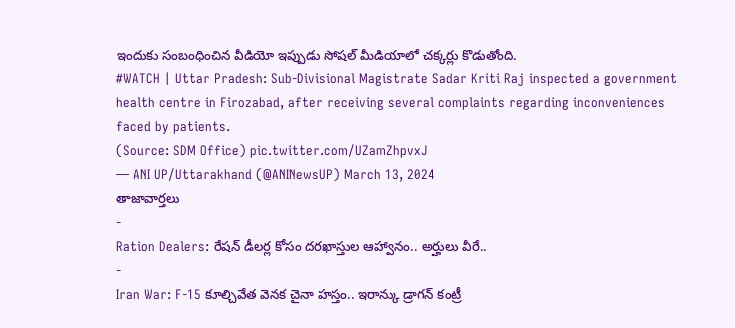ఇందుకు సంబంధించిన వీడియో ఇప్పుడు సోషల్ మీడియాలో చక్కర్లు కొడుతోంది.
#WATCH | Uttar Pradesh: Sub-Divisional Magistrate Sadar Kriti Raj inspected a government health centre in Firozabad, after receiving several complaints regarding inconveniences faced by patients.
(Source: SDM Office) pic.twitter.com/UZamZhpvxJ
— ANI UP/Uttarakhand (@ANINewsUP) March 13, 2024
తాజావార్తలు
-
Ration Dealers: రేషన్ డీలర్ల కోసం దరఖాస్తుల ఆహ్వానం.. అర్హులు వీరే..
-
Iran War: F-15 కూల్చివేత వెనక చైనా హస్తం.. ఇరాన్కు డ్రాగన్ కంట్రీ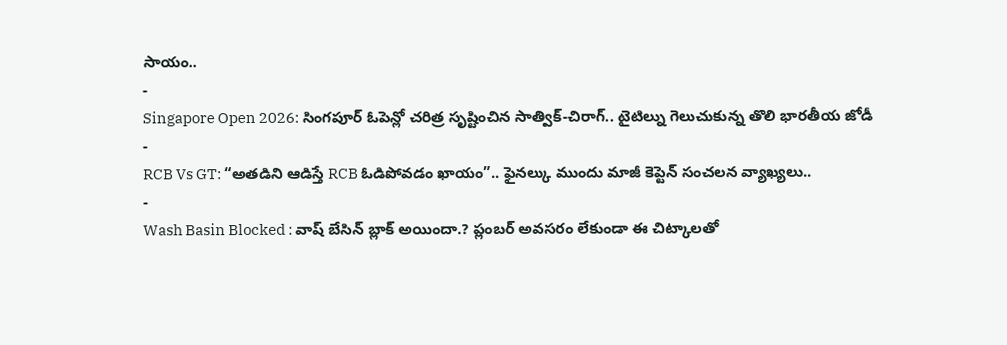సాయం..
-
Singapore Open 2026: సింగపూర్ ఓపెన్లో చరిత్ర సృష్టించిన సాత్విక్-చిరాగ్.. టైటిల్ను గెలుచుకున్న తొలి భారతీయ జోడీ
-
RCB Vs GT: “అతడిని ఆడిస్తే RCB ఓడిపోవడం ఖాయం”.. ఫైనల్కు ముందు మాజీ కెప్టెన్ సంచలన వ్యాఖ్యలు..
-
Wash Basin Blocked : వాష్ బేసిన్ బ్లాక్ అయిందా.? ప్లంబర్ అవసరం లేకుండా ఈ చిట్కాలతో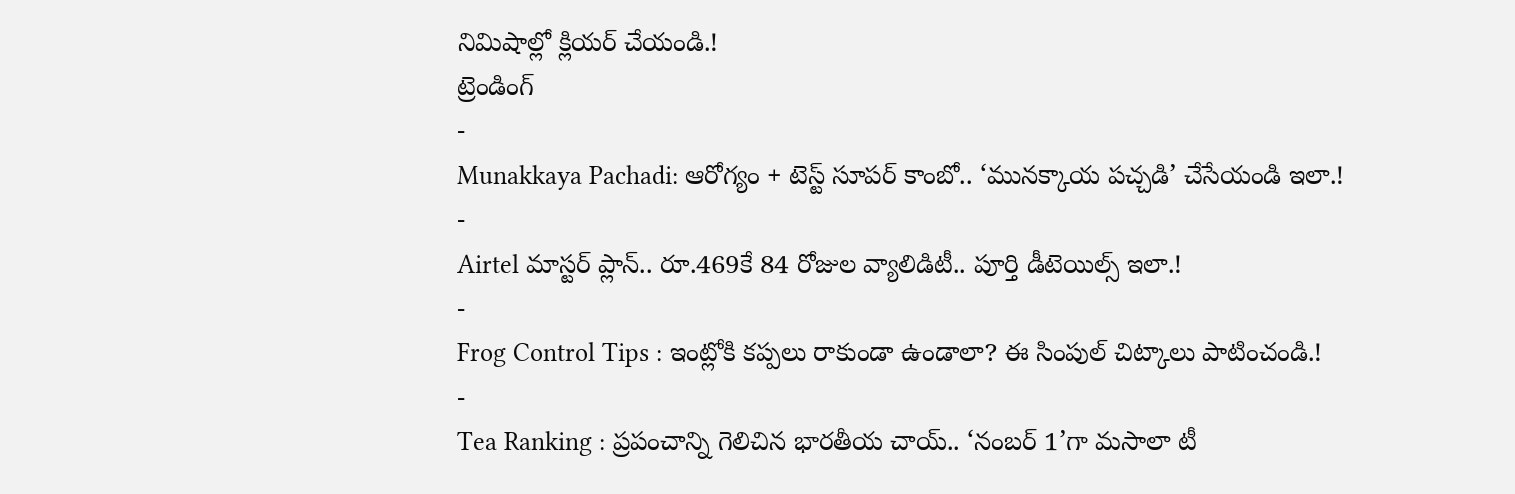నిమిషాల్లో క్లియర్ చేయండి.!
ట్రెండింగ్
-
Munakkaya Pachadi: ఆరోగ్యం + టెస్ట్ సూపర్ కాంబో.. ‘మునక్కాయ పచ్చడి’ చేసేయండి ఇలా.!
-
Airtel మాస్టర్ ప్లాన్.. రూ.469కే 84 రోజుల వ్యాలిడిటీ.. పూర్తి డీటెయిల్స్ ఇలా.!
-
Frog Control Tips : ఇంట్లోకి కప్పలు రాకుండా ఉండాలా? ఈ సింపుల్ చిట్కాలు పాటించండి.!
-
Tea Ranking : ప్రపంచాన్ని గెలిచిన భారతీయ చాయ్.. ‘నంబర్ 1’గా మసాలా టీ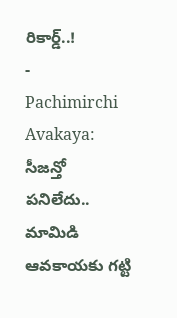రికార్డ్..!
-
Pachimirchi Avakaya: సీజన్తో పనిలేదు.. మామిడి ఆవకాయకు గట్టి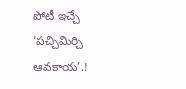పోటీ ఇచ్చే ‘పచ్చిమిర్చి ఆవకాయ’.!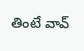తింటే వావ్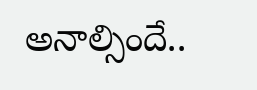అనాల్సిందే..